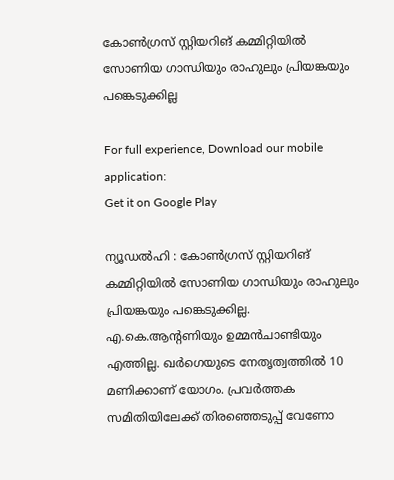കോണ്‍ഗ്രസ് സ്റ്റിയറിങ് കമ്മിറ്റിയില്‍ സോണിയ ഗാന്ധിയും രാഹുലും പ്രിയങ്കയും പങ്കെടുക്കില്ല

For full experience, Download our mobile application:
Get it on Google Play

ന്യൂഡല്‍ഹി : കോണ്‍ഗ്രസ് സ്റ്റിയറിങ് കമ്മിറ്റിയില്‍ സോണിയ ഗാന്ധിയും രാഹുലും പ്രിയങ്കയും പങ്കെടുക്കില്ല. എ.കെ.ആന്‍റണിയും ഉമ്മന്‍ചാണ്ടിയും എത്തില്ല. ഖര്‍ഗെയുടെ നേതൃത്വത്തില്‍ 10 മണിക്കാണ് യോഗം. പ്രവർത്തക സമിതിയിലേക്ക് തിരഞ്ഞെടുപ്പ് വേണോ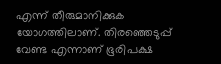എന്ന് തീരുമാനിക്കുക യോഗത്തിലാണ്. തിരഞ്ഞെടുപ്പ് വേണ്ട എന്നാണ് ഭൂരിപക്ഷ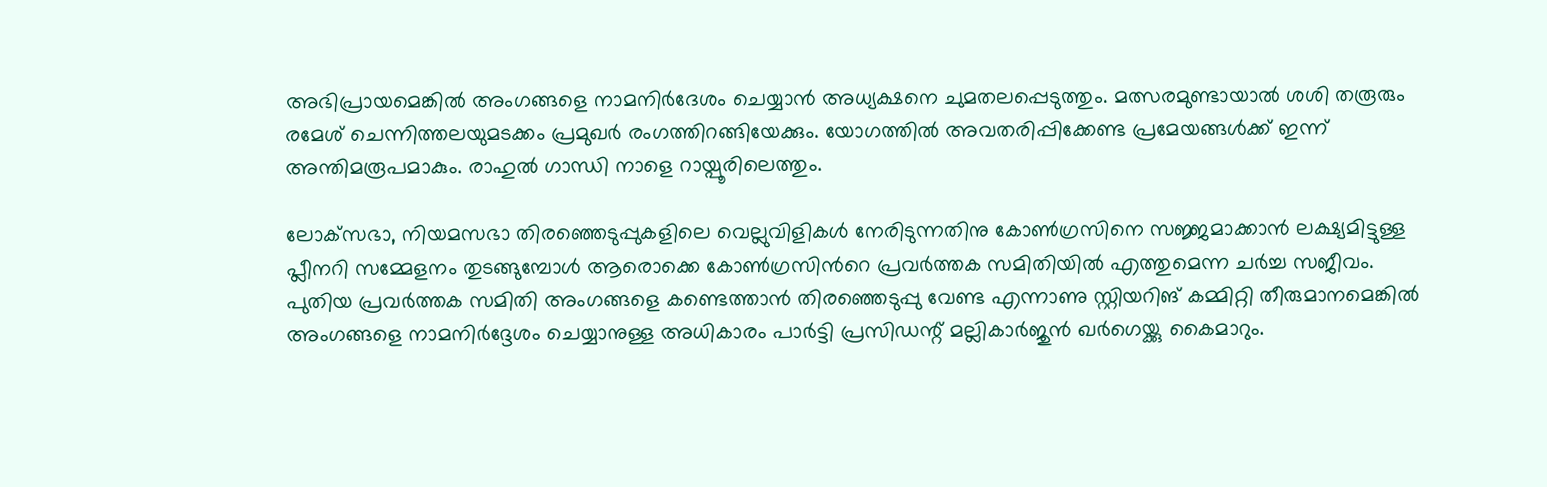അഭിപ്രായമെങ്കിൽ അംഗങ്ങളെ നാമനിർദേശം ചെയ്യാൻ അധ്യക്ഷനെ ചുമതലപ്പെടുത്തും. മത്സരമുണ്ടായാൽ ശശി തരൂരും രമേശ് ചെന്നിത്തലയുമടക്കം പ്രമുഖർ രംഗത്തിറങ്ങിയേക്കും. യോഗത്തിൽ അവതരിപ്പിക്കേണ്ട പ്രമേയങ്ങൾക്ക് ഇന്ന് അന്തിമരൂപമാകും. രാഹുൽ ഗാന്ധി നാളെ റായ്പൂരിലെത്തും.

ലോക്‌സഭാ, നിയമസഭാ തിരഞ്ഞെടുപ്പുകളിലെ വെല്ലുവിളികള്‍ നേരിടുന്നതിനു കോണ്‍ഗ്രസിനെ സജ്ജമാക്കാന്‍ ലക്ഷ്യമിട്ടുള്ള പ്ലീനറി സമ്മേളനം തുടങ്ങുമ്പോള്‍ ആരൊക്കെ കോണ്‍ഗ്രസിന്‍റെ പ്രവര്‍ത്തക സമിതിയില്‍ എത്തുമെന്ന ചര്‍ച്ച സജീവം. പുതിയ പ്രവര്‍ത്തക സമിതി അംഗങ്ങളെ കണ്ടെത്താന്‍ തിരഞ്ഞെടുപ്പു വേണ്ട എന്നാണു സ്റ്റിയറിങ് കമ്മിറ്റി തീരുമാനമെങ്കില്‍ അംഗങ്ങളെ നാമനിര്‍ദ്ദേശം ചെയ്യാനുള്ള അധികാരം പാര്‍ട്ടി പ്രസിഡന്റ് മല്ലികാര്‍ജുന്‍ ഖര്‍ഗെയ്ക്കു കൈമാറും.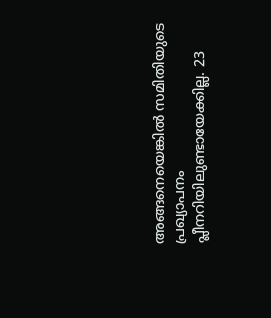അങ്ങനെയെങ്കില്‍ സമിതിയുടെ പ്രഖ്യാപനം പ്ലീനറിയിലുണ്ടായേക്കില്ല. 23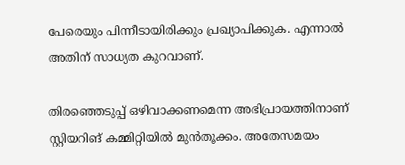പേരെയും പിന്നീടായിരിക്കും പ്രഖ്യാപിക്കുക. എന്നാല്‍ അതിന് സാധ്യത കുറവാണ്.

തിരഞ്ഞെടുപ്പ് ഒഴിവാക്കണമെന്ന അഭിപ്രായത്തിനാണ് സ്റ്റിയറിങ് കമ്മിറ്റിയില്‍ മുന്‍തൂക്കം. അതേസമയം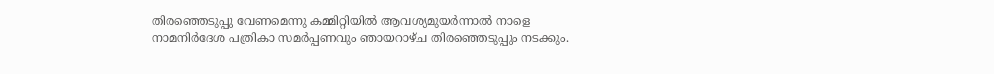തിരഞ്ഞെടുപ്പു വേണമെന്നു കമ്മിറ്റിയില്‍ ആവശ്യമുയര്‍ന്നാല്‍ നാളെ നാമനിര്‍ദേശ പത്രികാ സമര്‍പ്പണവും ഞായറാഴ്ച തിരഞ്ഞെടുപ്പും നടക്കും.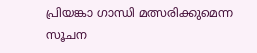പ്രിയങ്കാ ഗാന്ധി മത്സരിക്കുമെന്ന സൂചന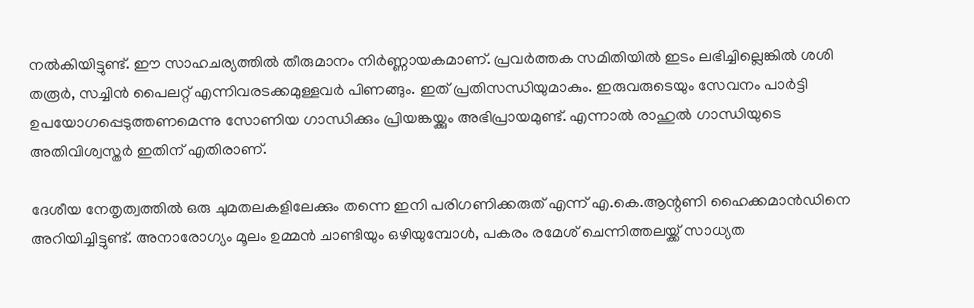നല്‍കിയിട്ടുണ്ട്. ഈ സാഹചര്യത്തില്‍ തീരുമാനം നിര്‍ണ്ണായകമാണ്. പ്രവര്‍ത്തക സമിതിയില്‍ ഇടം ലഭിച്ചില്ലെങ്കില്‍ ശശി തരൂര്‍, സച്ചിന്‍ പൈലറ്റ് എന്നിവരടക്കമുള്ളവര്‍ പിണങ്ങും. ഇത് പ്രതിസന്ധിയുമാകും. ഇരുവരുടെയും സേവനം പാര്‍ട്ടി ഉപയോഗപ്പെടുത്തണമെന്നു സോണിയ ഗാന്ധിക്കും പ്രിയങ്കയ്ക്കും അഭിപ്രായമുണ്ട്. എന്നാല്‍ രാഹുല്‍ ഗാന്ധിയുടെ അതിവിശ്വസ്തര്‍ ഇതിന് എതിരാണ്.

ദേശീയ നേതൃത്വത്തില്‍ ഒരു ചുമതലകളിലേക്കും തന്നെ ഇനി പരിഗണിക്കരുത് എന്ന് എ.കെ.ആന്റണി ഹൈക്കമാന്‍ഡിനെ അറിയിച്ചിട്ടുണ്ട്. അനാരോഗ്യം മൂലം ഉമ്മന്‍ ചാണ്ടിയും ഒഴിയുമ്പോള്‍, പകരം രമേശ് ചെന്നിത്തലയ്ക്ക് സാധ്യത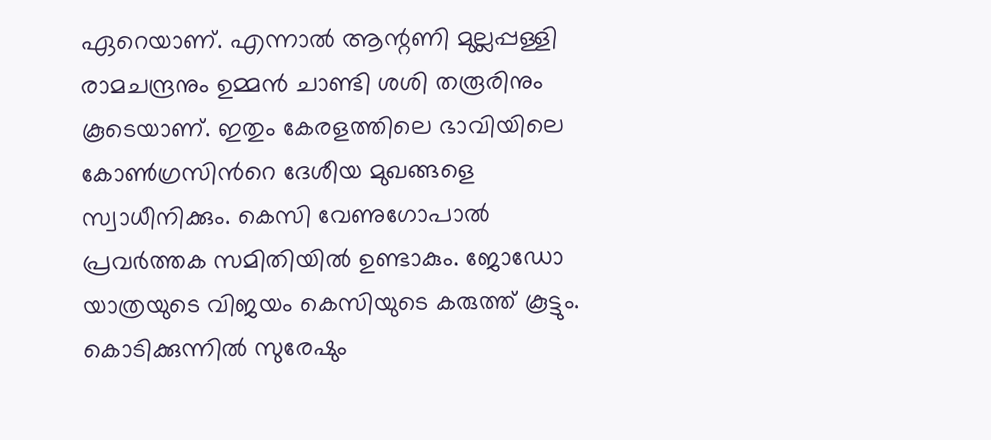ഏറെയാണ്. എന്നാല്‍ ആന്റണി മുല്ലപ്പള്ളി രാമചന്ദ്രനും ഉമ്മന്‍ ചാണ്ടി ശശി തരൂരിനും കൂടെയാണ്. ഇതും കേരളത്തിലെ ഭാവിയിലെ കോണ്‍ഗ്രസിന്‍റെ ദേശീയ മുഖങ്ങളെ സ്വാധീനിക്കും. കെസി വേണുഗോപാല്‍ പ്രവര്‍ത്തക സമിതിയില്‍ ഉണ്ടാകും. ജോഡോ യാത്രയുടെ വിജയം കെസിയുടെ കരുത്ത് കൂട്ടും. കൊടിക്കുന്നില്‍ സുരേഷും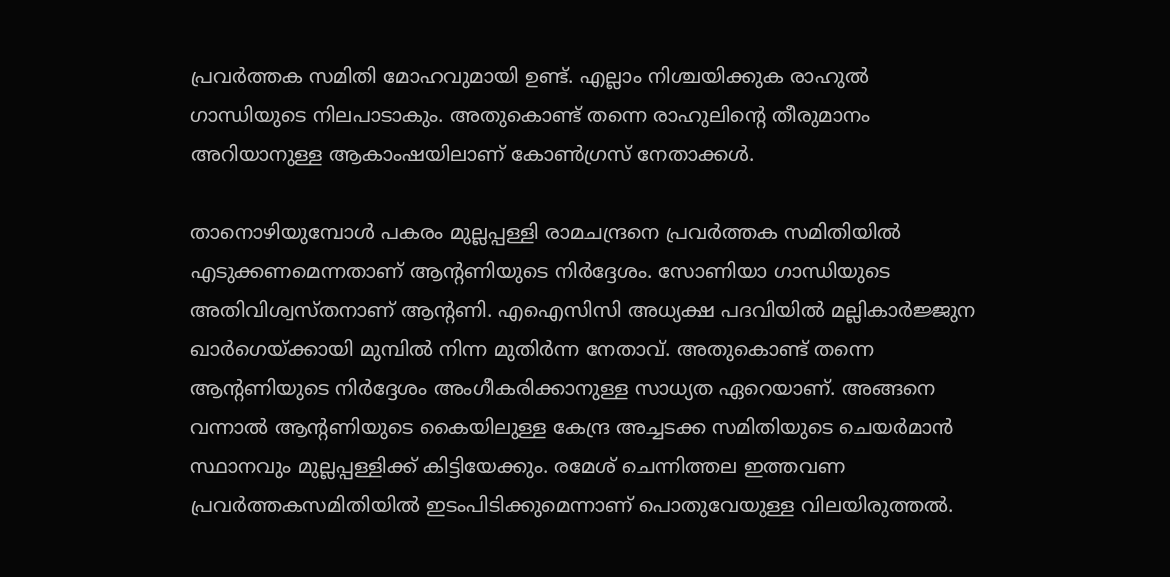പ്രവര്‍ത്തക സമിതി മോഹവുമായി ഉണ്ട്. എല്ലാം നിശ്ചയിക്കുക രാഹുല്‍ ഗാന്ധിയുടെ നിലപാടാകും. അതുകൊണ്ട് തന്നെ രാഹുലിന്റെ തീരുമാനം അറിയാനുള്ള ആകാംഷയിലാണ് കോണ്‍ഗ്രസ് നേതാക്കള്‍.

താനൊഴിയുമ്പോള്‍ പകരം മുല്ലപ്പള്ളി രാമചന്ദ്രനെ പ്രവര്‍ത്തക സമിതിയില്‍ എടുക്കണമെന്നതാണ് ആന്റണിയുടെ നിര്‍ദ്ദേശം. സോണിയാ ഗാന്ധിയുടെ അതിവിശ്വസ്തനാണ് ആന്റണി. എഐസിസി അധ്യക്ഷ പദവിയില്‍ മല്ലികാര്‍ജ്ജുന ഖാര്‍ഗെയ്ക്കായി മുമ്പില്‍ നിന്ന മുതിര്‍ന്ന നേതാവ്. അതുകൊണ്ട് തന്നെ ആന്റണിയുടെ നിര്‍ദ്ദേശം അംഗീകരിക്കാനുള്ള സാധ്യത ഏറെയാണ്. അങ്ങനെ വന്നാല്‍ ആന്റണിയുടെ കൈയിലുള്ള കേന്ദ്ര അച്ചടക്ക സമിതിയുടെ ചെയര്‍മാന്‍ സ്ഥാനവും മുല്ലപ്പള്ളിക്ക് കിട്ടിയേക്കും. രമേശ് ചെന്നിത്തല ഇത്തവണ പ്രവര്‍ത്തകസമിതിയില്‍ ഇടംപിടിക്കുമെന്നാണ് പൊതുവേയുള്ള വിലയിരുത്തല്‍.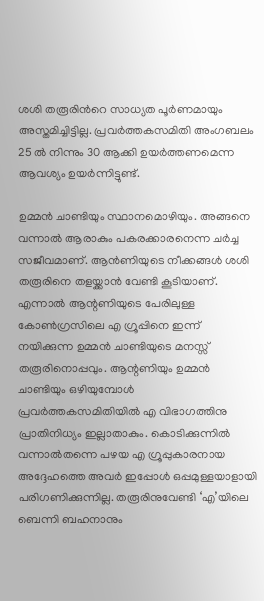ശശി തരൂരിന്‍റെ സാധ്യത പൂര്‍ണമായും അസ്തമിച്ചിട്ടില്ല. പ്രവര്‍ത്തകസമിതി അംഗബലം 25 ല്‍ നിന്നും 30 ആക്കി ഉയര്‍ത്തണമെന്ന ആവശ്യം ഉയര്‍ന്നിട്ടുണ്ട്.

ഉമ്മന്‍ ചാണ്ടിയും സ്ഥാനമൊഴിയും. അങ്ങനെ വന്നാല്‍ ആരാകും പകരക്കാരനെന്ന ചര്‍ച്ച സജീവമാണ്. ആന്‍ണിയുടെ നീക്കങ്ങള്‍ ശശി തരൂരിനെ തളയ്ക്കാന്‍ വേണ്ടി കൂടിയാണ്. എന്നാല്‍ ആന്റണിയുടെ പേരിലുള്ള കോണ്‍ഗ്രസിലെ എ ഗ്രൂപ്പിനെ ഇന്ന് നയിക്കുന്ന ഉമ്മന്‍ ചാണ്ടിയുടെ മനസ്സ് തരൂരിനൊപ്പവും. ആന്റണിയും ഉമ്മന്‍ ചാണ്ടിയും ഒഴിയുമ്പോള്‍ പ്രവര്‍ത്തകസമിതിയില്‍ എ വിഭാഗത്തിനു പ്രാതിനിധ്യം ഇല്ലാതാകും. കൊടിക്കുന്നില്‍ വന്നാല്‍തന്നെ പഴയ എ ഗ്രൂപ്പുകാരനായ അദ്ദേഹത്തെ അവര്‍ ഇപ്പോള്‍ ഒപ്പമുള്ളയാളായി പരിഗണിക്കുന്നില്ല. തരൂരിനുവേണ്ടി ‘എ’യിലെ ബെന്നി ബഹനാനും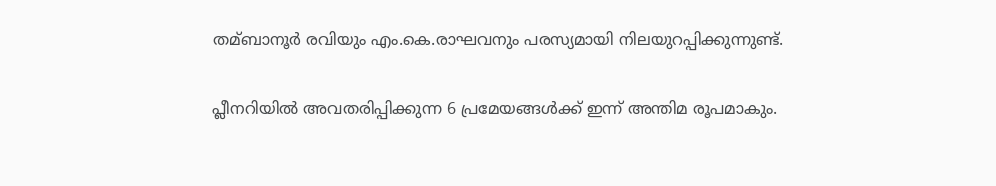തമ്ബാനൂര്‍ രവിയും എം.കെ.രാഘവനും പരസ്യമായി നിലയുറപ്പിക്കുന്നുണ്ട്.

പ്ലീനറിയില്‍ അവതരിപ്പിക്കുന്ന 6 പ്രമേയങ്ങള്‍ക്ക് ഇന്ന് അന്തിമ രൂപമാകും.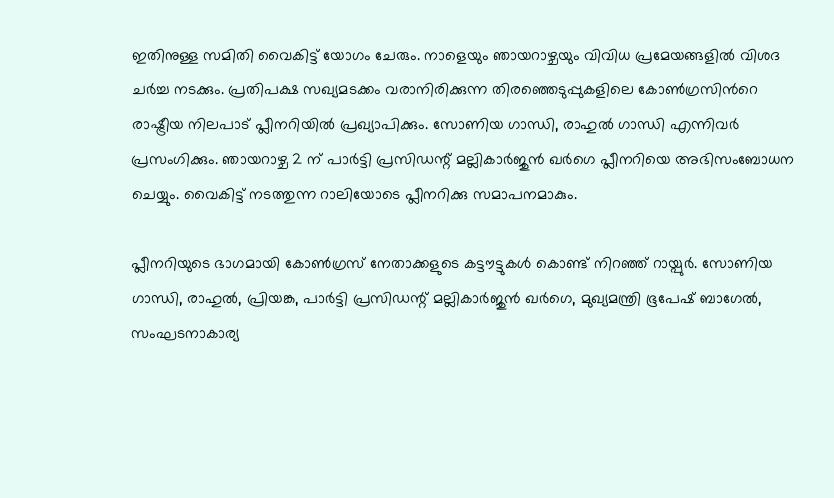ഇതിനുള്ള സമിതി വൈകിട്ട് യോഗം ചേരും. നാളെയും ഞായറാഴ്ചയും വിവിധ പ്രമേയങ്ങളില്‍ വിശദ ചര്‍ച്ച നടക്കും. പ്രതിപക്ഷ സഖ്യമടക്കം വരാനിരിക്കുന്ന തിരഞ്ഞെടുപ്പുകളിലെ കോണ്‍ഗ്രസിന്‍റെ രാഷ്ട്രീയ നിലപാട് പ്ലീനറിയില്‍ പ്രഖ്യാപിക്കും. സോണിയ ഗാന്ധി, രാഹുല്‍ ഗാന്ധി എന്നിവര്‍ പ്രസംഗിക്കും. ഞായറാഴ്ച 2 ന് പാര്‍ട്ടി പ്രസിഡന്റ് മല്ലികാര്‍ജുന്‍ ഖര്‍ഗെ പ്ലീനറിയെ അഭിസംബോധന ചെയ്യും. വൈകിട്ട് നടത്തുന്ന റാലിയോടെ പ്ലീനറിക്കു സമാപനമാകും.

പ്ലീനറിയുടെ ഭാഗമായി കോണ്‍ഗ്രസ് നേതാക്കളുടെ കട്ടൗട്ടുകള്‍ കൊണ്ട് നിറഞ്ഞ് റായ്പുര്‍. സോണിയ ഗാന്ധി, രാഹുല്‍, പ്രിയങ്ക, പാര്‍ട്ടി പ്രസിഡന്റ് മല്ലികാര്‍ജുന്‍ ഖര്‍ഗെ, മുഖ്യമന്ത്രി ഭൂപേഷ് ബാഗേല്‍, സംഘടനാകാര്യ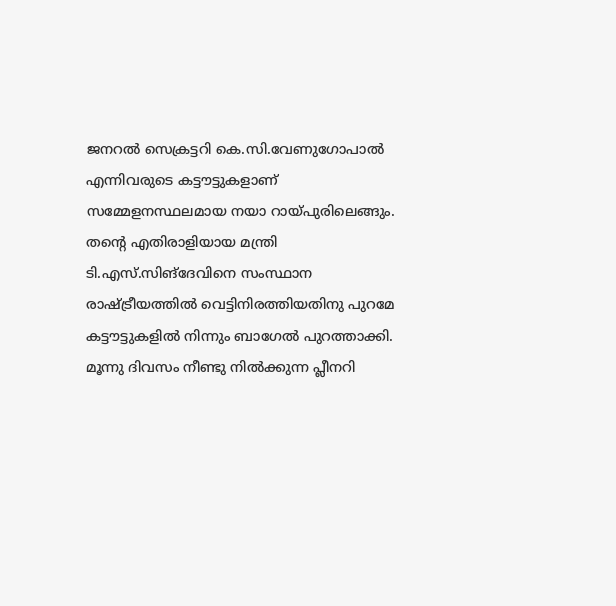ജനറല്‍ സെക്രട്ടറി കെ.സി.വേണുഗോപാല്‍ എന്നിവരുടെ കട്ടൗട്ടുകളാണ് സമ്മേളനസ്ഥലമായ നയാ റായ്പുരിലെങ്ങും. തന്‍റെ എതിരാളിയായ മന്ത്രി ടി.എസ്.സിങ്‌ദേവിനെ സംസ്ഥാന രാഷ്ട്രീയത്തില്‍ വെട്ടിനിരത്തിയതിനു പുറമേ കട്ടൗട്ടുകളില്‍ നിന്നും ബാഗേല്‍ പുറത്താക്കി. മൂന്നു ദിവസം നീണ്ടു നില്‍ക്കുന്ന പ്ലീനറി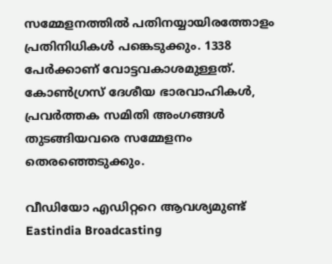സമ്മേളനത്തില്‍ പതിനയ്യായിരത്തോളം പ്രതിനിധികള്‍ പങ്കെടുക്കും. 1338 പേര്‍ക്കാണ് വോട്ടവകാശമുള്ളത്. കോണ്‍ഗ്രസ് ദേശീയ ഭാരവാഹികള്‍, പ്രവര്‍ത്തക സമിതി അംഗങ്ങള്‍ തുടങ്ങിയവരെ സമ്മേളനം തെരഞ്ഞെടുക്കും.

വീഡിയോ എഡിറ്ററെ ആവശ്യമുണ്ട്
Eastindia Broadcasting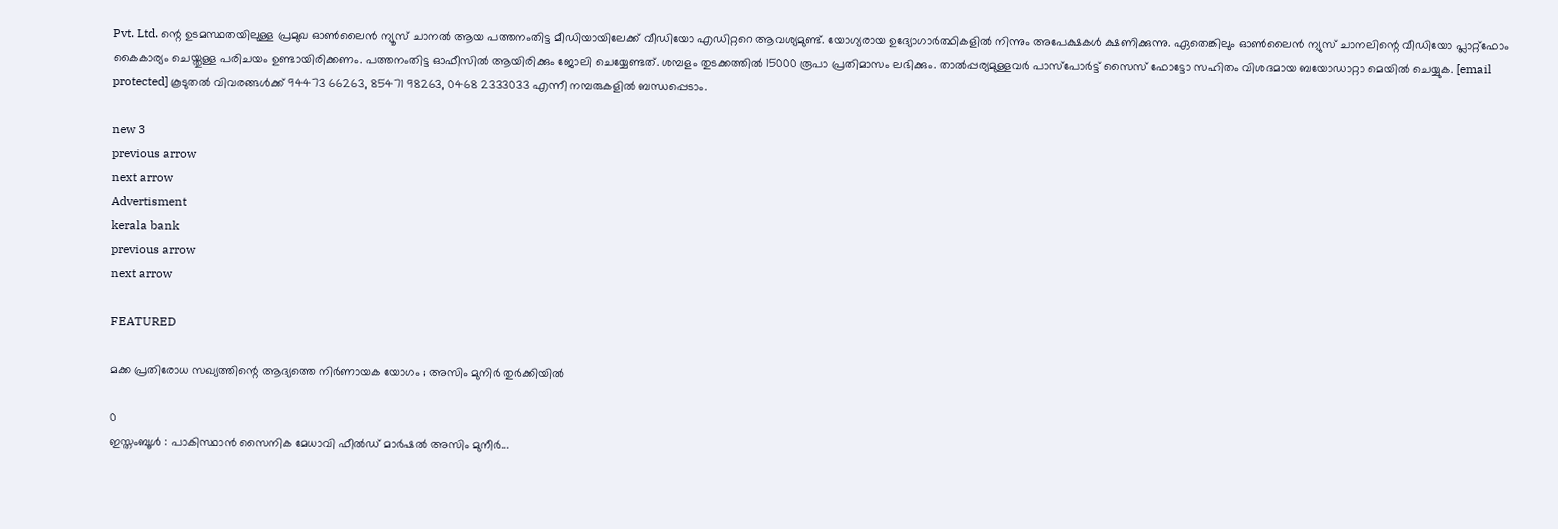Pvt. Ltd. ന്റെ ഉടമസ്ഥതയിലുള്ള പ്രമുഖ ഓണ്‍ലൈന്‍ ന്യൂസ് ചാനല്‍ ആയ പത്തനംതിട്ട മീഡിയായിലേക്ക് വീഡിയോ എഡിറ്ററെ ആവശ്യമുണ്ട്. യോഗ്യരായ ഉദ്യോഗാര്‍ത്ഥികളില്‍ നിന്നും അപേക്ഷകള്‍ ക്ഷണിക്കുന്നു. ഏതെങ്കിലും ഓണ്‍ലൈന്‍ ന്യുസ് ചാനലിന്റെ വീഡിയോ പ്ലാറ്റ്ഫോം കൈകാര്യം ചെയ്തുള്ള പരിചയം ഉണ്ടായിരിക്കണം. പത്തനംതിട്ട ഓഫീസില്‍ ആയിരിക്കും ജോലി ചെയ്യേണ്ടത്. ശമ്പളം തുടക്കത്തില്‍ 15000 രൂപാ പ്രതിമാസം ലഭിക്കും. താല്‍പ്പര്യമുള്ളവര്‍ പാസ്പോര്‍ട്ട് സൈസ് ഫോട്ടോ സഹിതം വിശദമായ ബയോഡാറ്റാ മെയില്‍ ചെയ്യുക. [email protected] കൂടുതല്‍ വിവരങ്ങള്‍ക്ക് 94473 66263, 85471 98263, 0468 2333033 എന്നീ നമ്പരുകളില്‍ ബന്ധപ്പെടാം.

new 3
previous arrow
next arrow
Advertisment
kerala bank
previous arrow
next arrow

FEATURED

മക്ക പ്രതിരോധ സഖ്യത്തിന്റെ ആദ്യത്തെ നിർണായക യോഗം ; അസിം മുനിർ തുർക്കിയിൽ

0
ഇസ്തംബൂൾ : പാകിസ്ഥാൻ സൈനിക മേധാവി ഫീൽഡ് മാർഷൽ അസിം മുനീർ...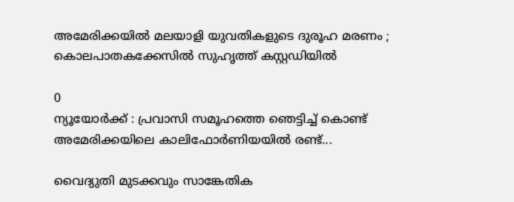അമേരിക്കയിൽ മലയാളി യുവതികളുടെ ദുരൂഹ മരണം ; കൊലപാതകക്കേസിൽ സുഹൃത്ത് കസ്റ്റഡിയിൽ

0
ന്യൂയോർക്ക് : പ്രവാസി സമൂഹത്തെ ഞെട്ടിച്ച് കൊണ്ട് അമേരിക്കയിലെ കാലിഫോർണിയയിൽ രണ്ട്...

വൈദ്യുതി മുടക്കവും സാങ്കേതിക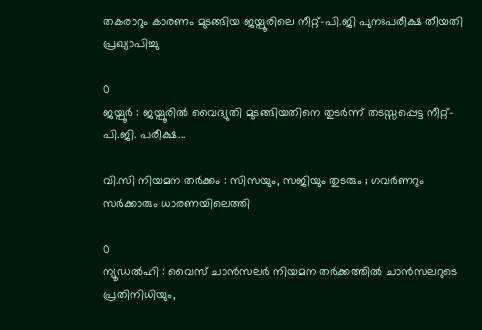തകരാറും കാരണം മുടങ്ങിയ ജയ്പൂരിലെ നീറ്റ്-പി.ജി പുനഃപരീക്ഷ തീയതി പ്രഖ്യാപിച്ചു

0
ജയ്പൂർ : ജയ്പൂരിൽ വൈദ്യുതി മുടങ്ങിയതിനെ തുടർന്ന് തടസ്സപ്പെട്ട നീറ്റ്-പി.ജി. പരീക്ഷ...

വി.സി നിയമന തർക്കം : സിസയും, സജിയും തുടരും ; ഗവർണറും സർക്കാരും ധാരണയിലെത്തി

0
ന്യൂഡൽഹി : വൈസ് ചാൻസലർ നിയമന തർക്കത്തിൽ ചാൻസലറുടെ പ്രതിനിധിയും,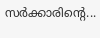സർക്കാരിന്റെ...